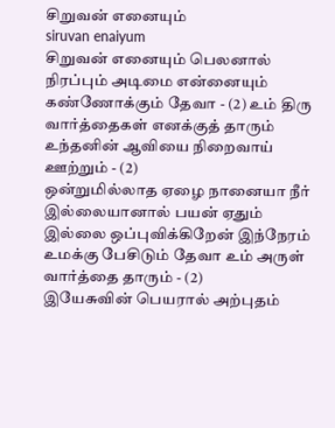சிறுவன் எனையும்
siruvan enaiyum
சிறுவன் எனையும் பெலனால் நிரப்பும் அடிமை என்னையும் கண்ணோக்கும் தேவா - (2) உம் திரு வார்த்தைகள் எனக்குத் தாரும் உந்தனின் ஆவியை நிறைவாய் ஊற்றும் - (2)
ஒன்றுமில்லாத ஏழை நானையா நீர் இல்லையானால் பயன் ஏதும் இல்லை ஒப்புவிக்கிறேன் இந்நேரம் உமக்கு பேசிடும் தேவா உம் அருள் வார்த்தை தாரும் - (2)
இயேசுவின் பெயரால் அற்புதம்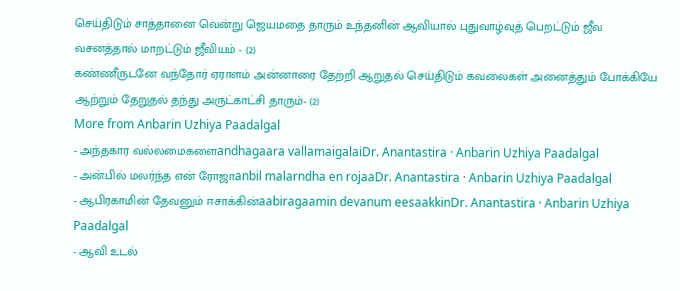செய்திடும் சாத்தானை வென்று ஜெயமதை தாரும் உந்தனின் ஆவியால் புதுவாழ்வுத் பெறட்டும் ஜீவ வசனத்தால் மாறட்டும் ஜீவியம் - (2)
கண்ணீருடனே வந்தோர் ஏராளம் அன்னாரை தேற்றி ஆறுதல் செய்திடும் கவலைகள் அனைத்தும் போக்கியே ஆற்றும் தேறுதல் தந்து அருட்காட்சி தாரும்- (2)
More from Anbarin Uzhiya Paadalgal
- அந்தகார வல்லமைகளைandhagaara vallamaigalaiDr. Anantastira · Anbarin Uzhiya Paadalgal
- அன்பில் மலர்ந்த என் ரோஜாanbil malarndha en rojaaDr. Anantastira · Anbarin Uzhiya Paadalgal
- ஆபிரகாமின் தேவனும் ஈசாக்கின்aabiragaamin devanum eesaakkinDr. Anantastira · Anbarin Uzhiya Paadalgal
- ஆவி உடல்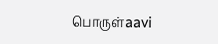பொருள்aavi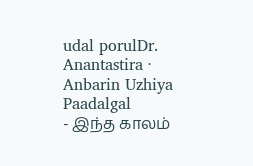udal porulDr. Anantastira · Anbarin Uzhiya Paadalgal
- இந்த காலம்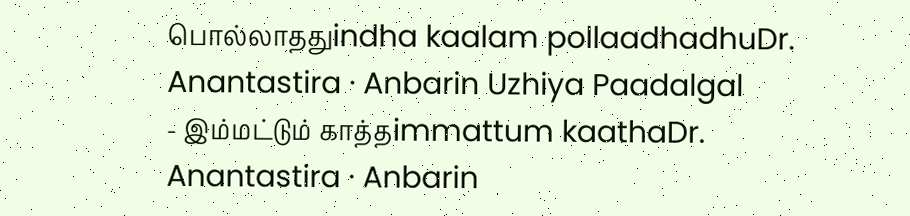பொல்லாததுindha kaalam pollaadhadhuDr. Anantastira · Anbarin Uzhiya Paadalgal
- இம்மட்டும் காத்தimmattum kaathaDr. Anantastira · Anbarin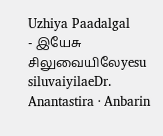Uzhiya Paadalgal
- இயேசு சிலுவையிலேyesu siluvaiyilaeDr. Anantastira · Anbarin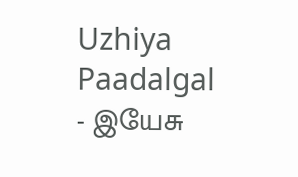Uzhiya Paadalgal
- இயேசு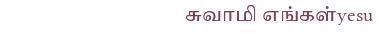சுவாமி எங்கள்yesu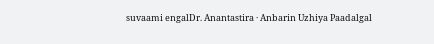suvaami engalDr. Anantastira · Anbarin Uzhiya Paadalgal